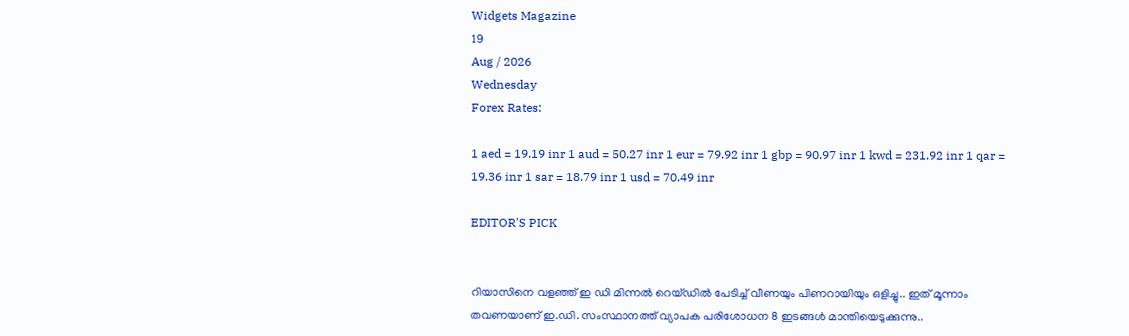Widgets Magazine
19
Aug / 2026
Wednesday
Forex Rates:

1 aed = 19.19 inr 1 aud = 50.27 inr 1 eur = 79.92 inr 1 gbp = 90.97 inr 1 kwd = 231.92 inr 1 qar = 19.36 inr 1 sar = 18.79 inr 1 usd = 70.49 inr

EDITOR'S PICK


റിയാസിനെ വളഞ്ഞ് ഇ ഡി മിന്നൽ റെയ്ഡിൽ പേടിച്ച് വീണയും പിണറായിയും ഒളിച്ചു.. ഇത് മൂന്നാം തവണയാണ് ഇ.ഡി. സംസ്ഥാനത്ത് വ്യാപക പരിശോധന 8 ഇടങ്ങൾ മാന്തിയെടുക്കുന്നു..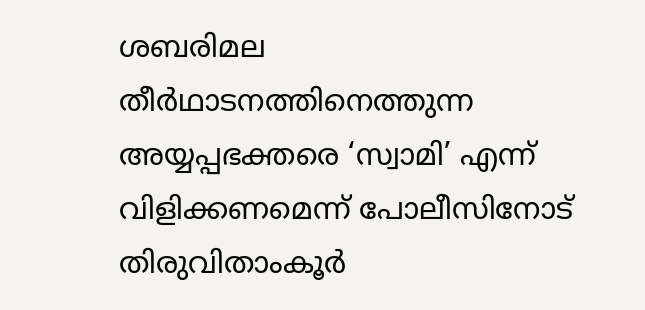ശബരിമല തീർഥാടനത്തിനെത്തുന്ന അയ്യപ്പഭക്തരെ ‘സ്വാമി’ എന്ന് വിളിക്കണമെന്ന് പോലീസിനോട് തിരുവിതാംകൂർ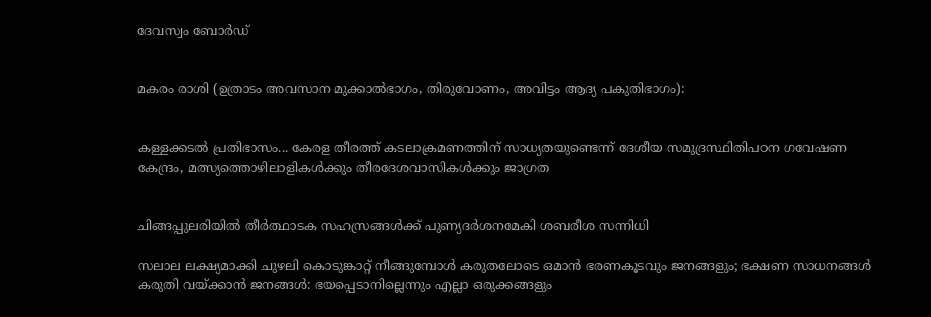ദേവസ്വം ബോർഡ്


മകരം രാശി (ഉത്രാടം അവസാന മുക്കാൽഭാഗം, തിരുവോണം, അവിട്ടം ആദ്യ പകുതിഭാഗം):


കള്ളക്കടൽ പ്രതിഭാസം... കേരള തീരത്ത് കടലാക്രമണത്തിന് സാധ്യതയുണ്ടെന്ന് ദേശീയ സമുദ്രസ്ഥിതിപഠന ഗവേഷണ കേന്ദ്രം, മത്സ്യത്തൊഴിലാളികൾക്കും തീരദേശവാസികൾക്കും ജാഗ്രത


ചിങ്ങപ്പുലരിയിൽ തീർത്ഥാടക സഹസ്രങ്ങൾക്ക് പുണ്യദർശനമേകി ശബരീശ സന്നിധി

സലാല ലക്ഷ്യമാക്കി ചുഴലി കൊടുങ്കാറ്റ് നീങ്ങുമ്പോൾ കരുതലോടെ ഒമാൻ ഭരണകൂടവും ജനങ്ങളും; ഭക്ഷണ സാധനങ്ങൾ കരുതി വയ്ക്കാൻ ജനങ്ങൾ: ഭയപ്പെടാനില്ലെന്നും എല്ലാ ഒരുക്കങ്ങളും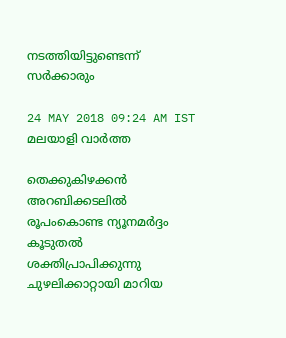നടത്തിയിട്ടുണ്ടെന്ന് സർക്കാരും

24 MAY 2018 09:24 AM IST
മലയാളി വാര്‍ത്ത

തെക്കുകിഴക്കന്‍ അറബിക്കടലില്‍ രൂപംകൊണ്ട ന്യൂനമര്‍ദ്ദം കൂടുതല്‍ ശക്തിപ്രാപിക്കുന്നു ചുഴലിക്കാറ്റായി മാറിയ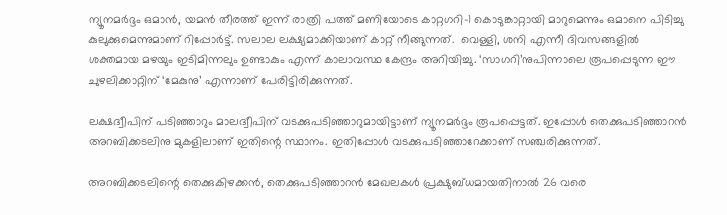ന്യൂനമര്‍ദ്ദം ഒമാൻ, യമൻ തീരത്ത് ഇന്ന് രാത്രി പത്ത് മണിയോടെ കാറ്റഗറി-1 കൊടുങ്കാറ്റായി മാറുമെന്നും ഒമാനെ പിടിച്ചു കുലുക്കുമെന്നുമാണ് റിപ്പോര്‍ട്ട്. സലാല ലക്ഷ്യമാക്കിയാണ് കാറ്റ് നീങ്ങുന്നത്.  വെള്ളി, ശനി എന്നീ ദിവസങ്ങളിൽ ശക്തമായ മഴയും ഇടിമിന്നലും ഉണ്ടാകും എന്ന് കാലാവസ്ഥ കേന്ദ്രം അറിയിച്ചു. ‘സാഗറി’നുപിന്നാലെ രൂപപ്പെടുന്ന ഈ ചുഴലിക്കാറ്റിന് ‘മേകുനു’ എന്നാണ് പേരിട്ടിരിക്കുന്നത്.

ലക്ഷദ്വീപിന് പടിഞ്ഞാറും മാലദ്വീപിന് വടക്കുപടിഞ്ഞാറുമായിട്ടാണ് ന്യൂനമര്‍ദ്ദം രൂപപ്പെട്ടത്. ഇപ്പോള്‍ തെക്കുപടിഞ്ഞാറന്‍ അറബിക്കടലിനു മുകളിലാണ് ഇതിന്റെ സ്ഥാനം. ഇതിപ്പോള്‍ വടക്കുപടിഞ്ഞാറേക്കാണ് സഞ്ചരിക്കുന്നത്.

അറബിക്കടലിന്റെ തെക്കുകിഴക്കന്‍, തെക്കുപടിഞ്ഞാറന്‍ മേഖലകള്‍ പ്രക്ഷുബ്ധമായതിനാല്‍ 26 വരെ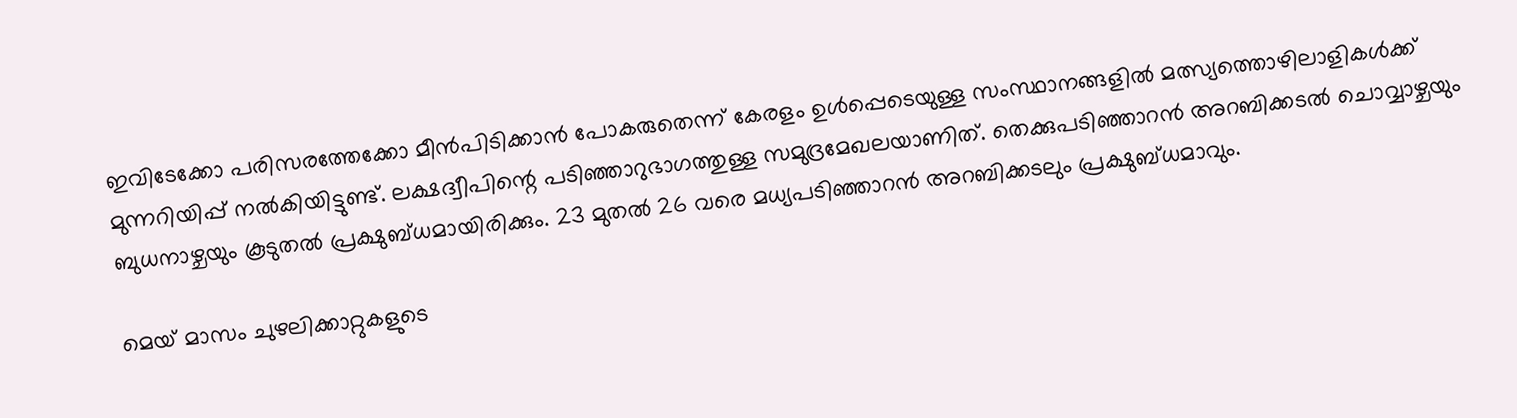ഇവിടേക്കോ പരിസരത്തേക്കോ മീന്‍പിടിക്കാന്‍ പോകരുതെന്ന് കേരളം ഉള്‍പ്പെടെയുള്ള സംസ്ഥാനങ്ങളില്‍ മത്സ്യത്തൊഴിലാളികള്‍ക്ക് മുന്നറിയിപ്പ് നല്‍കിയിട്ടുണ്ട്. ലക്ഷദ്വീപിന്റെ പടിഞ്ഞാറുഭാഗത്തുള്ള സമുദ്രമേഖലയാണിത്. തെക്കുപടിഞ്ഞാറന്‍ അറബിക്കടല്‍ ചൊവ്വാഴ്ചയും ബുധനാഴ്ചയും കൂടുതല്‍ പ്രക്ഷുബ്ധമായിരിക്കും. 23 മുതല്‍ 26 വരെ മധ്യപടിഞ്ഞാറന്‍ അറബിക്കടലും പ്രക്ഷുബ്ധമാവും.

മെയ് മാസം ചുഴലിക്കാറ്റുകളുടെ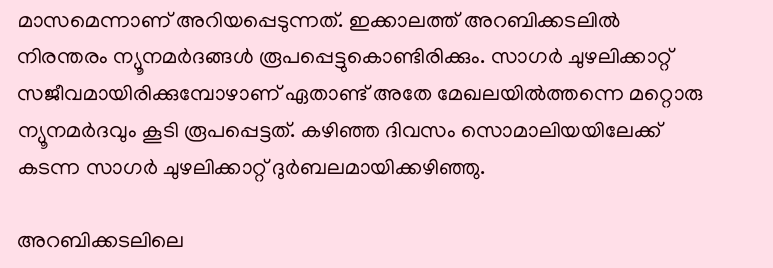മാസമെന്നാണ് അറിയപ്പെടുന്നത്. ഇക്കാലത്ത് അറബിക്കടലില്‍ നിരന്തരം ന്യൂനമര്‍ദങ്ങള്‍ രൂപപ്പെട്ടുകൊണ്ടിരിക്കും. സാഗര്‍ ചുഴലിക്കാറ്റ് സജീവമായിരിക്കുമ്പോഴാണ് ഏതാണ്ട് അതേ മേഖലയില്‍ത്തന്നെ മറ്റൊരു ന്യൂനമര്‍ദവും കൂടി രൂപപ്പെട്ടത്. കഴിഞ്ഞ ദിവസം സൊമാലിയയിലേക്ക് കടന്ന സാഗര്‍ ചുഴലിക്കാറ്റ് ദുര്‍ബലമായിക്കഴിഞ്ഞു.

അറബിക്കടലിലെ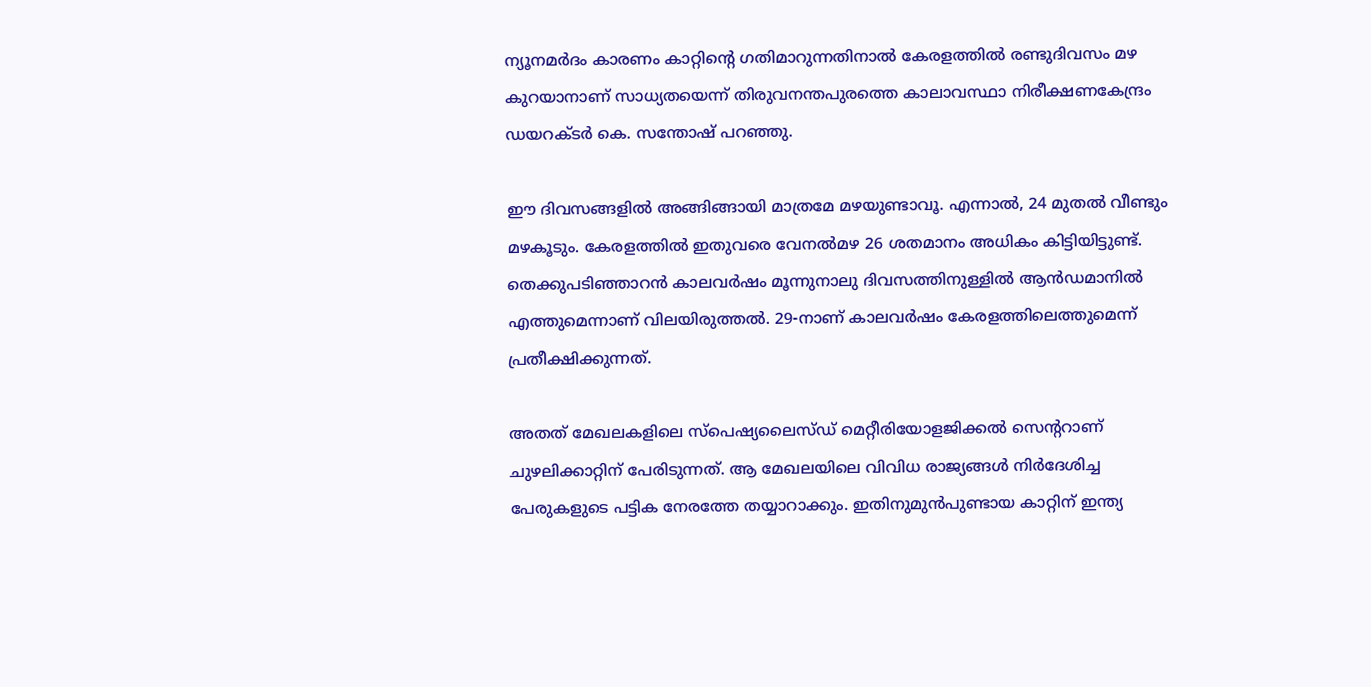ന്യൂനമര്‍ദം കാരണം കാറ്റിന്റെ ഗതിമാറുന്നതിനാല്‍ കേരളത്തില്‍ രണ്ടുദിവസം മഴ കുറയാനാണ് സാധ്യതയെന്ന് തിരുവനന്തപുരത്തെ കാലാവസ്ഥാ നിരീക്ഷണകേന്ദ്രം ഡയറക്ടര്‍ കെ. സന്തോഷ് പറഞ്ഞു.

ഈ ദിവസങ്ങളില്‍ അങ്ങിങ്ങായി മാത്രമേ മഴയുണ്ടാവൂ. എന്നാല്‍, 24 മുതല്‍ വീണ്ടും മഴകൂടും. കേരളത്തില്‍ ഇതുവരെ വേനല്‍മഴ 26 ശതമാനം അധികം കിട്ടിയിട്ടുണ്ട്. തെക്കുപടിഞ്ഞാറന്‍ കാലവര്‍ഷം മൂന്നുനാലു ദിവസത്തിനുള്ളില്‍ ആന്‍ഡമാനില്‍ എത്തുമെന്നാണ് വിലയിരുത്തല്‍. 29-നാണ് കാലവര്‍ഷം കേരളത്തിലെത്തുമെന്ന് പ്രതീക്ഷിക്കുന്നത്.

അതത് മേഖലകളിലെ സ്‌പെഷ്യലൈസ്ഡ് മെറ്റീരിയോളജിക്കല്‍ സെന്ററാണ് ചുഴലിക്കാറ്റിന് പേരിടുന്നത്. ആ മേഖലയിലെ വിവിധ രാജ്യങ്ങള്‍ നിര്‍ദേശിച്ച പേരുകളുടെ പട്ടിക നേരത്തേ തയ്യാറാക്കും. ഇതിനുമുന്‍പുണ്ടായ കാറ്റിന് ഇന്ത്യ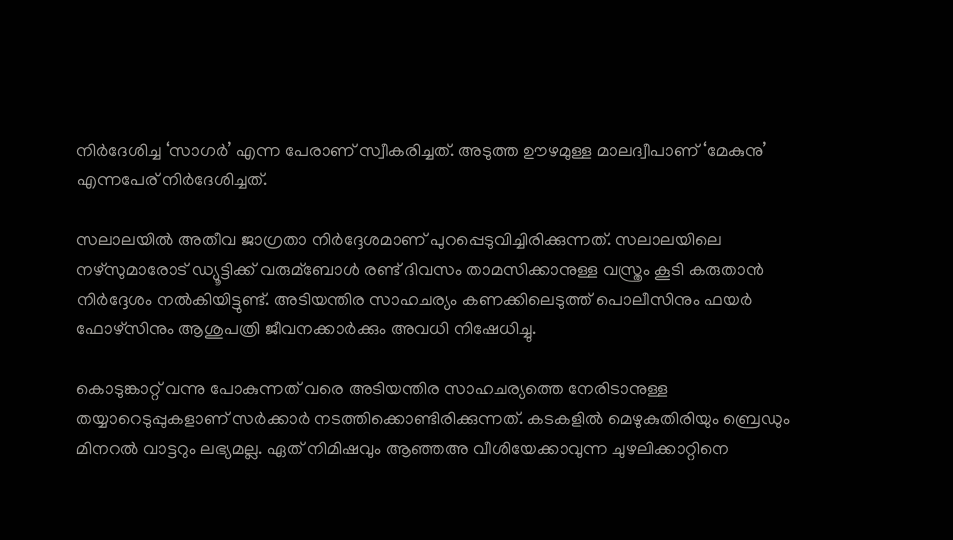നിര്‍ദേശിച്ച ‘സാഗര്‍’ എന്ന പേരാണ് സ്വീകരിച്ചത്. അടുത്ത ഊഴമുള്ള മാലദ്വീപാണ് ‘മേകുനു’ എന്നപേര് നിര്‍ദേശിച്ചത്.

സലാലയില്‍ അതീവ ജാഗ്രതാ നിര്‍ദ്ദേശമാണ് പുറപ്പെടുവിച്ചിരിക്കുന്നത്. സലാലയിലെ നഴ്‌സുമാരോട് ഡ്യൂട്ടിക്ക് വരുമ്ബോള്‍ രണ്ട് ദിവസം താമസിക്കാനുള്ള വസ്ത്രം കൂടി കരുതാന്‍ നിര്‍ദ്ദേശം നല്‍കിയിട്ടുണ്ട്. അടിയന്തിര സാഹചര്യം കണക്കിലെടുത്ത് പൊലീസിനും ഫയര്‍ ഫോഴ്‌സിനും ആശുപത്രി ജീവനക്കാര്‍ക്കും അവധി നിഷേധിച്ചു.

കൊടുങ്കാറ്റ് വന്നു പോകുന്നത് വരെ അടിയന്തിര സാഹചര്യത്തെ നേരിടാനുള്ള തയ്യാറെടുപ്പുകളാണ് സര്‍ക്കാര്‍ നടത്തിക്കൊണ്ടിരിക്കുന്നത്. കടകളില്‍ മെഴുകുതിരിയും ബ്രെഡും മിനറല്‍ വാട്ടറും ലഭ്യമല്ല. ഏത് നിമിഷവും ആഞ്ഞഅ വീശിയേക്കാവുന്ന ചുഴലിക്കാറ്റിനെ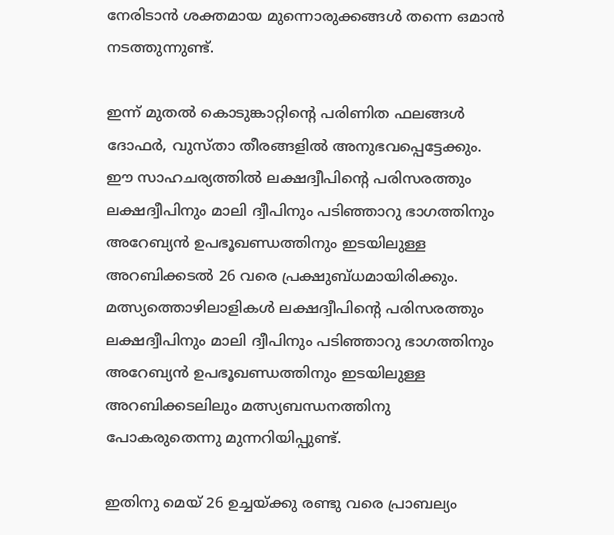നേരിടാന്‍ ശക്തമായ മുന്നൊരുക്കങ്ങള്‍ തന്നെ ഒമാന്‍ നടത്തുന്നുണ്ട്.

ഇന്ന് മുതല്‍ കൊടുങ്കാറ്റിന്റെ പരിണിത ഫലങ്ങള്‍ ദോഫര്‍, വുസ്താ തീരങ്ങളില്‍ അനുഭവപ്പെട്ടേക്കും. ഈ സാഹചര്യത്തില്‍ ലക്ഷദ്വീപിന്റെ പരിസരത്തും ലക്ഷദ്വീപിനും മാലി ദ്വീപിനും പടിഞ്ഞാറു ഭാഗത്തിനും അറേബ്യന്‍ ഉപഭൂഖണ്ഡത്തിനും ഇടയിലുള്ള അറബിക്കടല്‍ 26 വരെ പ്രക്ഷുബ്ധമായിരിക്കും. മത്സ്യത്തൊഴിലാളികള്‍ ലക്ഷദ്വീപിന്റെ പരിസരത്തും ലക്ഷദ്വീപിനും മാലി ദ്വീപിനും പടിഞ്ഞാറു ഭാഗത്തിനും അറേബ്യന്‍ ഉപഭൂഖണ്ഡത്തിനും ഇടയിലുള്ള അറബിക്കടലിലും മത്സ്യബന്ധനത്തിനു പോകരുതെന്നു മുന്നറിയിപ്പുണ്ട്.

ഇതിനു മെയ്‌ 26 ഉച്ചയ്ക്കു രണ്ടു വരെ പ്രാബല്യം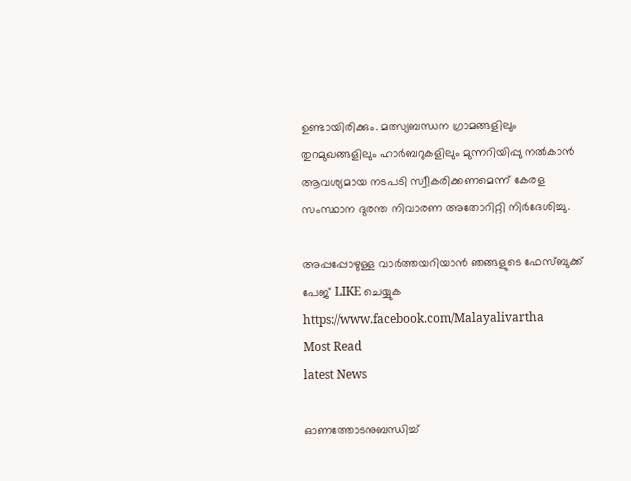ഉണ്ടായിരിക്കും. മത്സ്യബന്ധന ഗ്രാമങ്ങളിലും തുറമുഖങ്ങളിലും ഹാര്‍ബറുകളിലും മുന്നറിയിപ്പു നല്‍കാന്‍ ആവശ്യമായ നടപടി സ്വീകരിക്കണമെന്ന് കേരള സംസ്ഥാന ദുരന്ത നിവാരണ അതോറിറ്റി നിര്‍ദേശിച്ചു.

അപ്പപ്പോഴുള്ള വാര്‍ത്തയറിയാന്‍ ഞങ്ങളുടെ ഫേസ്‌ബുക്ക്‌ പേജ് LIKE ചെയ്യുക
https://www.facebook.com/Malayalivartha
Most Read
latest News

ഓണത്തോടനുബന്ധിച്ച്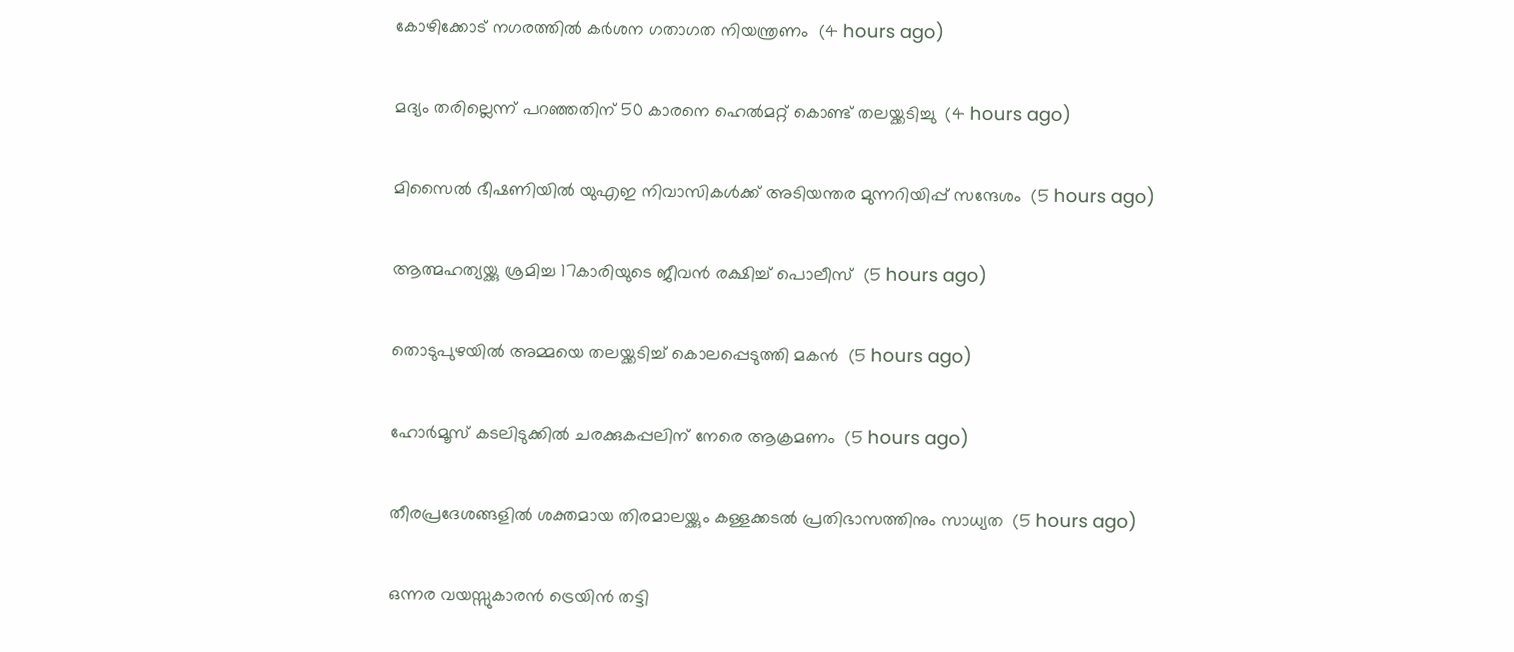കോഴിക്കോട് നഗരത്തില്‍ കര്‍ശന ഗതാഗത നിയന്ത്രണം  (4 hours ago)

മദ്യം തരില്ലെന്ന് പറഞ്ഞതിന് 50 കാരനെ ഹെല്‍മറ്റ് കൊണ്ട് തലയ്ക്കടിച്ചു  (4 hours ago)

മിസൈല്‍ ഭീഷണിയില്‍ യുഎഇ നിവാസികള്‍ക്ക് അടിയന്തര മുന്നറിയിപ്പ് സന്ദേശം  (5 hours ago)

ആത്മഹത്യയ്ക്കു ശ്രമിച്ച 17കാരിയുടെ ജീവന്‍ രക്ഷിച്ച് പൊലീസ്  (5 hours ago)

തൊടുപുഴയില്‍ അമ്മയെ തലയ്ക്കടിച്ച് കൊലപ്പെടുത്തി മകന്‍  (5 hours ago)

ഹോര്‍മൂസ് കടലിടുക്കില്‍ ചരക്കുകപ്പലിന് നേരെ ആക്രമണം  (5 hours ago)

തീരപ്രദേശങ്ങളില്‍ ശക്തമായ തിരമാലയ്ക്കും കള്ളക്കടല്‍ പ്രതിഭാസത്തിനും സാധ്യത  (5 hours ago)

ഒന്നര വയസ്സുകാരന്‍ ട്രെയിന്‍ തട്ടി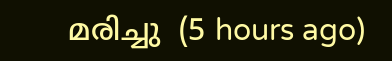മരിച്ചു  (5 hours ago)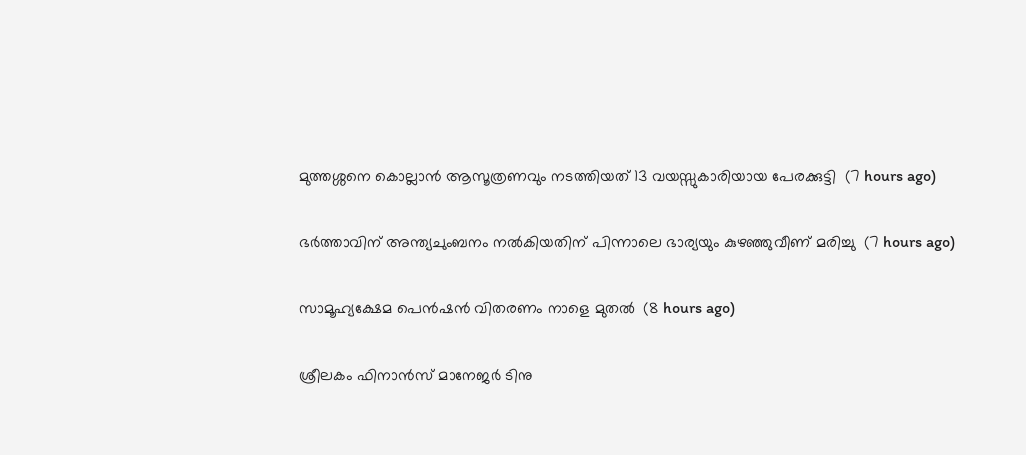മുത്തശ്ശനെ കൊല്ലാന്‍ ആസൂത്രണവും നടത്തിയത് 13 വയസ്സുകാരിയായ പേരക്കുട്ടി  (7 hours ago)

ഭര്‍ത്താവിന് അന്ത്യചുംബനം നല്‍കിയതിന് പിന്നാലെ ഭാര്യയും കുഴഞ്ഞുവീണ് മരിച്ചു  (7 hours ago)

സാമൂഹ്യക്ഷേമ പെന്‍ഷന്‍ വിതരണം നാളെ മുതല്‍  (8 hours ago)

ശ്രീലകം ഫിനാന്‍സ് മാനേജര്‍ ടിനു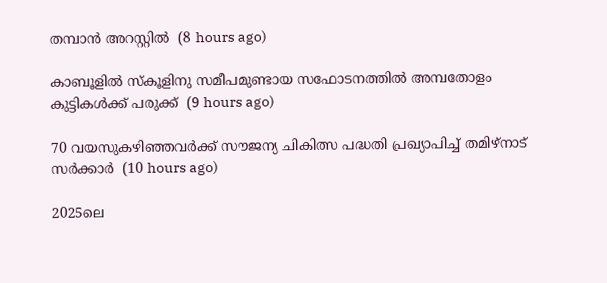തമ്പാന്‍ അറസ്റ്റില്‍  (8 hours ago)

കാബൂളില്‍ സ്‌കൂളിനു സമീപമുണ്ടായ സഫോടനത്തില്‍ അമ്പതോളം കുട്ടികള്‍ക്ക് പരുക്ക്  (9 hours ago)

70 വയസുകഴിഞ്ഞവര്‍ക്ക് സൗജന്യ ചികിത്സ പദ്ധതി പ്രഖ്യാപിച്ച് തമിഴ്‌നാട് സര്‍ക്കാര്‍  (10 hours ago)

2025ലെ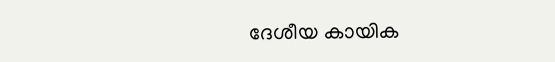ദേശീയ കായിക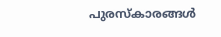പുരസ്‌കാരങ്ങള്‍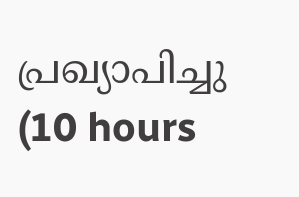പ്രഖ്യാപിച്ചു  (10 hours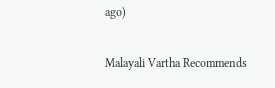ago)

Malayali Vartha Recommends